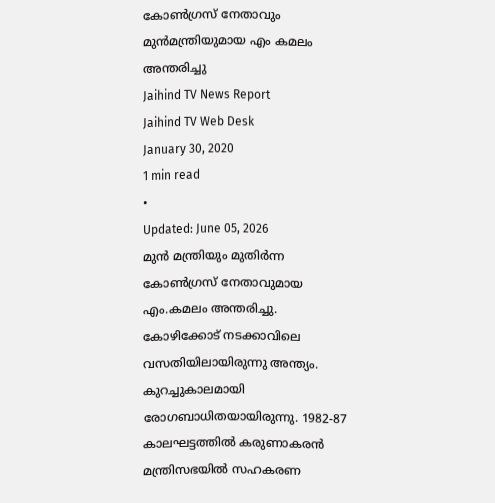കോൺഗ്രസ് നേതാവും മുൻമന്ത്രിയുമായ എം കമലം അന്തരിച്ചു
Jaihind TV News Report
Jaihind TV Web Desk
January 30, 2020
1 min read
•
Updated: June 05, 2026
മുൻ മന്ത്രിയും മുതിർന്ന കോൺഗ്രസ് നേതാവുമായ എം.കമലം അന്തരിച്ചു. കോഴിക്കോട് നടക്കാവിലെ വസതിയിലായിരുന്നു അന്ത്യം. കുറച്ചുകാലമായി രോഗബാധിതയായിരുന്നു. 1982-87 കാലഘട്ടത്തിൽ കരുണാകരൻ മന്ത്രിസഭയിൽ സഹകരണ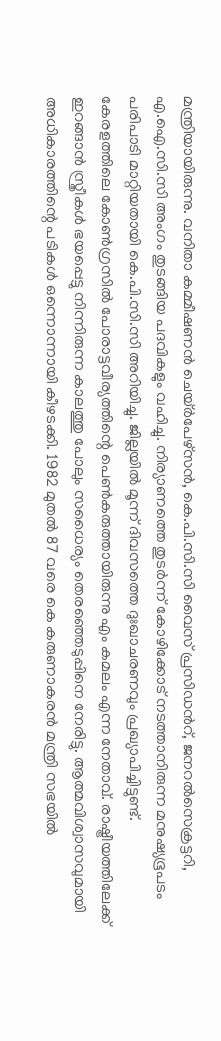മന്ത്രിയായിരുന്നു. വനിതാ കമ്മീഷണൻ ചെയ്ർപേഴ്സൻ, കെ.പി.സി.സി വൈസ് പ്രസിഡൻറ്, ജനറൽസെക്രട്ടറി, എ.ഐ.സി.സി അംഗം തുടങ്ങിയ പദവികളും വഹിച്ചു. നിര്യാണത്തെ തുടർന്ന് കോഴിക്കോട് നടത്താനിരുന്ന മനുഷ്യഭൂപടം പരിപാടി മാറ്റിയതായി കെ.പി.സി.സി അറിയിച്ചു. ജില്ലയിൽ മൂന്ന് ദിവസത്തെ ദുഃഖാചരണവും പ്രഖ്യാപിച്ചിട്ടുണ്ട്.
കേരളത്തിലെ കോൺഗ്രസിൽ പോരാട്ടവീര്യത്തിന്റെ പെൺകരുത്തായിരുന്നു എം കമലം എന്ന നേതാവ്. രാഷ്ട്രീയത്തിലേക്ക് ഇറങ്ങാൻ സ്ത്രീകൾ ഭയപ്പെട്ടു നിന്നിരുന്ന കാലത്തു പോലും സധൈര്യം തെരഞ്ഞെടുപ്പിനെ നേരിട്ടു. ആത്മവിശ്വാസവുമായി അധികാരത്തിന്റെ പടികൾ ഒന്നൊന്നായി കീഴടക്കി. 1982 മുതൽ 87 വരെ കെ കരുണാകരൻ മന്ത്രി സഭയിൽ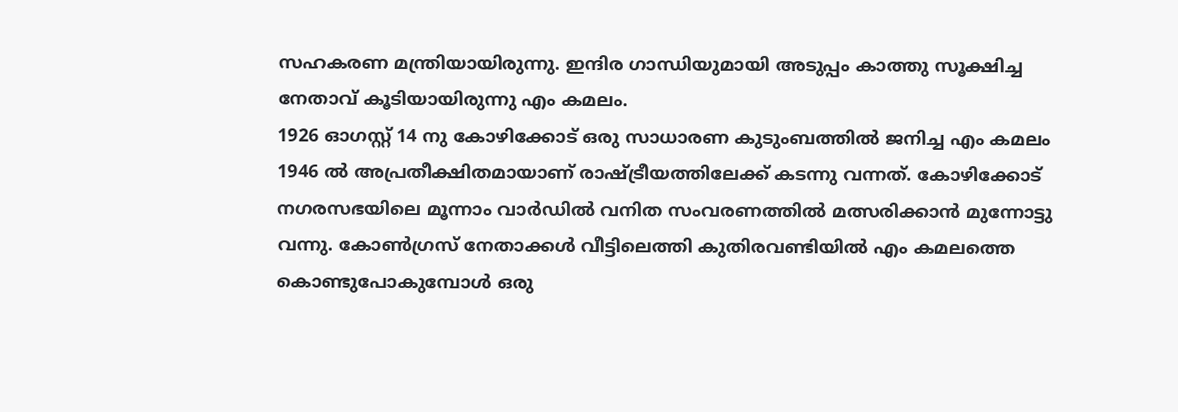സഹകരണ മന്ത്രിയായിരുന്നു. ഇന്ദിര ഗാന്ധിയുമായി അടുപ്പം കാത്തു സൂക്ഷിച്ച നേതാവ് കൂടിയായിരുന്നു എം കമലം.
1926 ഓഗസ്റ്റ് 14 നു കോഴിക്കോട് ഒരു സാധാരണ കുടുംബത്തിൽ ജനിച്ച എം കമലം 1946 ൽ അപ്രതീക്ഷിതമായാണ് രാഷ്ട്രീയത്തിലേക്ക് കടന്നു വന്നത്. കോഴിക്കോട് നഗരസഭയിലെ മൂന്നാം വാർഡിൽ വനിത സംവരണത്തിൽ മത്സരിക്കാൻ മുന്നോട്ടു വന്നു. കോൺഗ്രസ് നേതാക്കൾ വീട്ടിലെത്തി കുതിരവണ്ടിയിൽ എം കമലത്തെ കൊണ്ടുപോകുമ്പോൾ ഒരു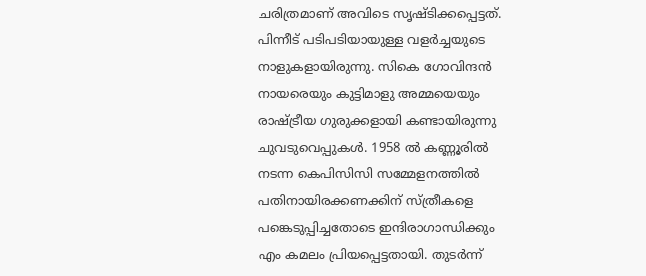ചരിത്രമാണ് അവിടെ സൃഷ്ടിക്കപ്പെട്ടത്. പിന്നീട് പടിപടിയായുള്ള വളർച്ചയുടെ നാളുകളായിരുന്നു. സികെ ഗോവിന്ദൻ നായരെയും കുട്ടിമാളു അമ്മയെയും രാഷ്ട്രീയ ഗുരുക്കളായി കണ്ടായിരുന്നു ചുവടുവെപ്പുകൾ. 1958 ൽ കണ്ണൂരിൽ നടന്ന കെപിസിസി സമ്മേളനത്തിൽ പതിനായിരക്കണക്കിന് സ്ത്രീകളെ പങ്കെടുപ്പിച്ചതോടെ ഇന്ദിരാഗാന്ധിക്കും എം കമലം പ്രിയപ്പെട്ടതായി. തുടർന്ന്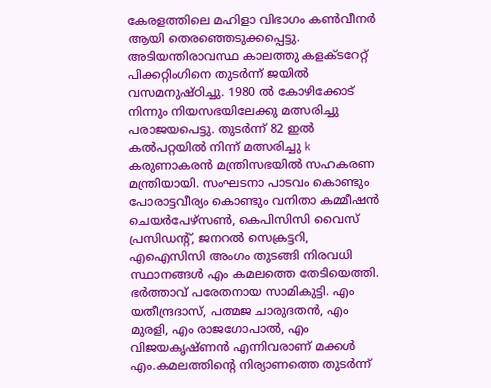കേരളത്തിലെ മഹിളാ വിഭാഗം കൺവീനർ ആയി തെരഞ്ഞെടുക്കപ്പെട്ടു. അടിയന്തിരാവസ്ഥ കാലത്തു കളക്ടറേറ്റ് പിക്കറ്റിംഗിനെ തുടർന്ന് ജയിൽ വസമനുഷ്ഠിച്ചു. 1980 ൽ കോഴിക്കോട് നിന്നും നിയസഭയിലേക്കു മത്സരിച്ചു പരാജയപെട്ടു. തുടർന്ന് 82 ഇൽ കൽപറ്റയിൽ നിന്ന് മത്സരിച്ചു k കരുണാകരൻ മന്ത്രിസഭയിൽ സഹകരണ മന്ത്രിയായി. സംഘടനാ പാടവം കൊണ്ടും പോരാട്ടവീര്യം കൊണ്ടും വനിതാ കമ്മീഷൻ ചെയർപേഴ്സൺ, കെപിസിസി വൈസ് പ്രസിഡന്റ്, ജനറൽ സെക്രട്ടറി, എഐസിസി അംഗം തുടങ്ങി നിരവധി സ്ഥാനങ്ങൾ എം കമലത്തെ തേടിയെത്തി. ഭർത്താവ് പരേതനായ സാമികുട്ടി. എം യതീന്ദ്രദാസ്, പത്മജ ചാരുദതൻ, എം മുരളി, എം രാജഗോപാൽ, എം വിജയകൃഷ്ണൻ എന്നിവരാണ് മക്കൾ
എം.കമലത്തിന്റെ നിര്യാണത്തെ തുടർന്ന്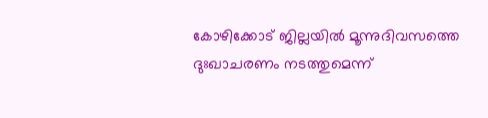കോഴിക്കോട് ജില്ലയിൽ മൂന്നുദിവസത്തെ ദുഃഖാചരണം നടത്തുമെന്ന്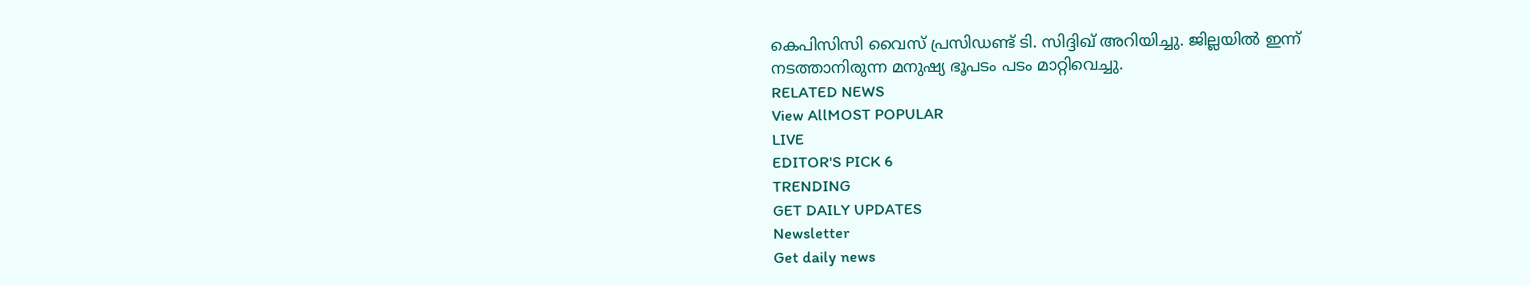കെപിസിസി വൈസ് പ്രസിഡണ്ട് ടി. സിദ്ദിഖ് അറിയിച്ചു. ജില്ലയിൽ ഇന്ന് നടത്താനിരുന്ന മനുഷ്യ ഭൂപടം പടം മാറ്റിവെച്ചു.
RELATED NEWS
View AllMOST POPULAR
LIVE
EDITOR'S PICK 6
TRENDING
GET DAILY UPDATES
Newsletter
Get daily news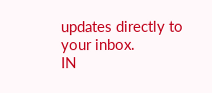updates directly to your inbox.
IN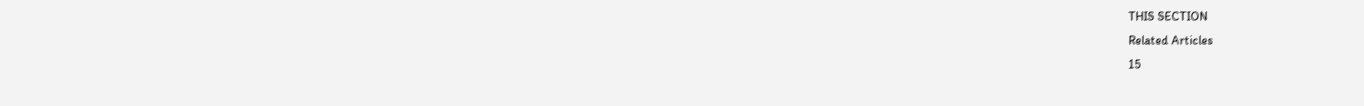THIS SECTION
Related Articles
15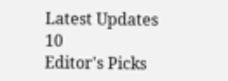Latest Updates
10
Editor's Picks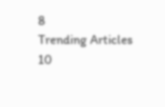8
Trending Articles
10